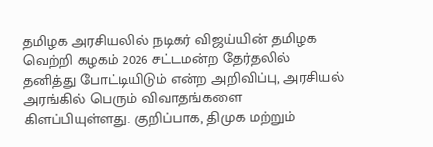தமிழக அரசியலில் நடிகர் விஜய்யின் தமிழக வெற்றி கழகம் 2026 சட்டமன்ற தேர்தலில் தனித்து போட்டியிடும் என்ற அறிவிப்பு, அரசியல் அரங்கில் பெரும் விவாதங்களை கிளப்பியுள்ளது. குறிப்பாக, திமுக மற்றும்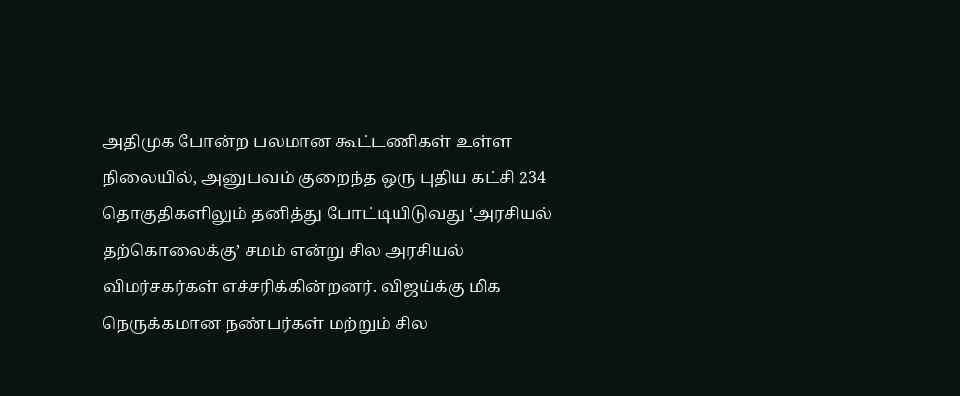அதிமுக போன்ற பலமான கூட்டணிகள் உள்ள நிலையில், அனுபவம் குறைந்த ஒரு புதிய கட்சி 234 தொகுதிகளிலும் தனித்து போட்டியிடுவது ‘அரசியல் தற்கொலைக்கு’ சமம் என்று சில அரசியல் விமர்சகர்கள் எச்சரிக்கின்றனர். விஜய்க்கு மிக நெருக்கமான நண்பர்கள் மற்றும் சில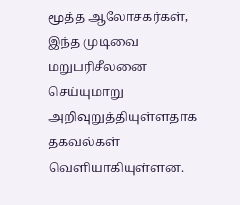மூத்த ஆலோசகர்கள், இந்த முடிவை மறுபரிசீலனை செய்யுமாறு அறிவுறுத்தியுள்ளதாக தகவல்கள் வெளியாகியுள்ளன.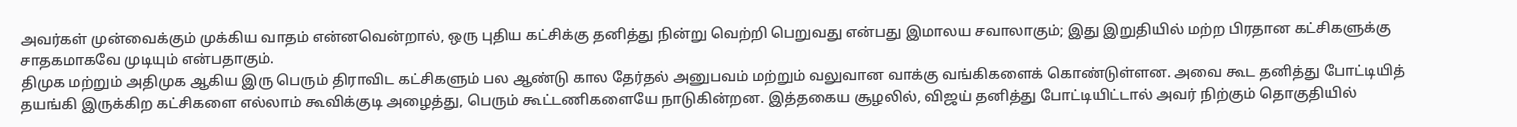அவர்கள் முன்வைக்கும் முக்கிய வாதம் என்னவென்றால், ஒரு புதிய கட்சிக்கு தனித்து நின்று வெற்றி பெறுவது என்பது இமாலய சவாலாகும்; இது இறுதியில் மற்ற பிரதான கட்சிகளுக்கு சாதகமாகவே முடியும் என்பதாகும்.
திமுக மற்றும் அதிமுக ஆகிய இரு பெரும் திராவிட கட்சிகளும் பல ஆண்டு கால தேர்தல் அனுபவம் மற்றும் வலுவான வாக்கு வங்கிகளைக் கொண்டுள்ளன. அவை கூட தனித்து போட்டியித் தயங்கி இருக்கிற கட்சிகளை எல்லாம் கூவிக்குடி அழைத்து, பெரும் கூட்டணிகளையே நாடுகின்றன. இத்தகைய சூழலில், விஜய் தனித்து போட்டியிட்டால் அவர் நிற்கும் தொகுதியில்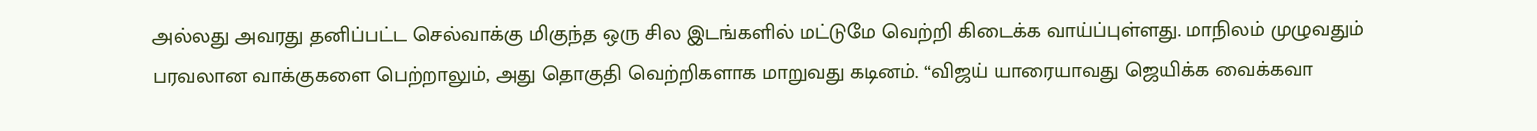அல்லது அவரது தனிப்பட்ட செல்வாக்கு மிகுந்த ஒரு சில இடங்களில் மட்டுமே வெற்றி கிடைக்க வாய்ப்புள்ளது. மாநிலம் முழுவதும் பரவலான வாக்குகளை பெற்றாலும், அது தொகுதி வெற்றிகளாக மாறுவது கடினம். “விஜய் யாரையாவது ஜெயிக்க வைக்கவா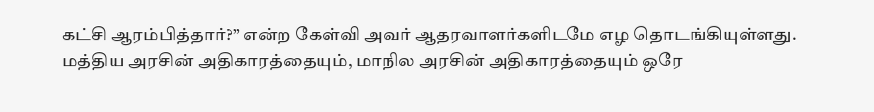கட்சி ஆரம்பித்தார்?” என்ற கேள்வி அவர் ஆதரவாளர்களிடமே எழ தொடங்கியுள்ளது.
மத்திய அரசின் அதிகாரத்தையும், மாநில அரசின் அதிகாரத்தையும் ஒரே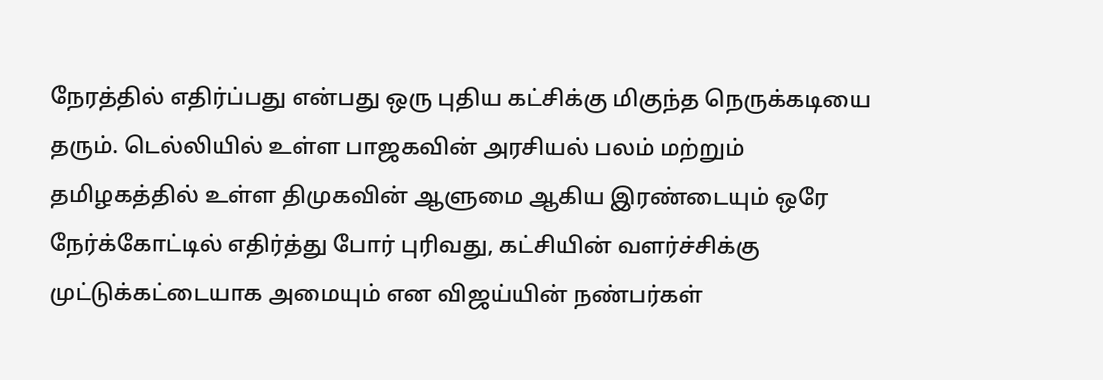நேரத்தில் எதிர்ப்பது என்பது ஒரு புதிய கட்சிக்கு மிகுந்த நெருக்கடியை தரும். டெல்லியில் உள்ள பாஜகவின் அரசியல் பலம் மற்றும் தமிழகத்தில் உள்ள திமுகவின் ஆளுமை ஆகிய இரண்டையும் ஒரே நேர்க்கோட்டில் எதிர்த்து போர் புரிவது, கட்சியின் வளர்ச்சிக்கு முட்டுக்கட்டையாக அமையும் என விஜய்யின் நண்பர்கள்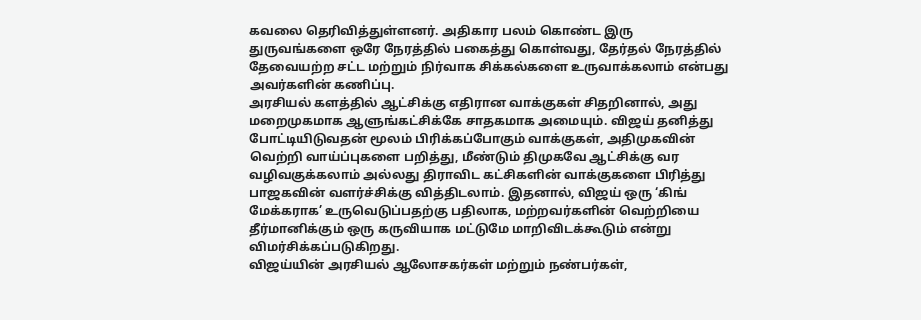கவலை தெரிவித்துள்ளனர். அதிகார பலம் கொண்ட இரு துருவங்களை ஒரே நேரத்தில் பகைத்து கொள்வது, தேர்தல் நேரத்தில் தேவையற்ற சட்ட மற்றும் நிர்வாக சிக்கல்களை உருவாக்கலாம் என்பது அவர்களின் கணிப்பு.
அரசியல் களத்தில் ஆட்சிக்கு எதிரான வாக்குகள் சிதறினால், அது மறைமுகமாக ஆளுங்கட்சிக்கே சாதகமாக அமையும். விஜய் தனித்து போட்டியிடுவதன் மூலம் பிரிக்கப்போகும் வாக்குகள், அதிமுகவின் வெற்றி வாய்ப்புகளை பறித்து, மீண்டும் திமுகவே ஆட்சிக்கு வர வழிவகுக்கலாம் அல்லது திராவிட கட்சிகளின் வாக்குகளை பிரித்து பாஜகவின் வளர்ச்சிக்கு வித்திடலாம். இதனால், விஜய் ஒரு ‘கிங் மேக்கராக’ உருவெடுப்பதற்கு பதிலாக, மற்றவர்களின் வெற்றியை தீர்மானிக்கும் ஒரு கருவியாக மட்டுமே மாறிவிடக்கூடும் என்று விமர்சிக்கப்படுகிறது.
விஜய்யின் அரசியல் ஆலோசகர்கள் மற்றும் நண்பர்கள்,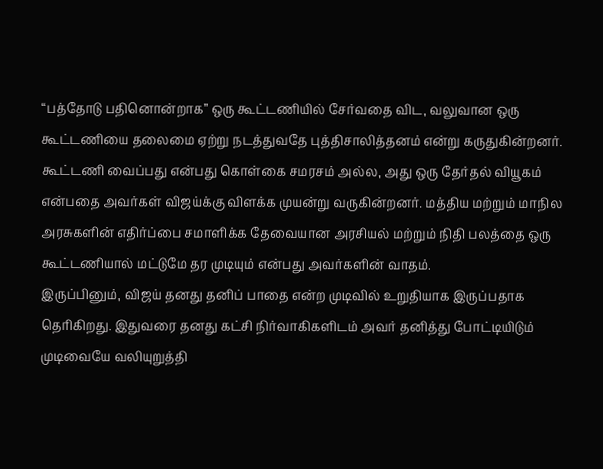“பத்தோடு பதினொன்றாக” ஒரு கூட்டணியில் சேர்வதை விட, வலுவான ஒரு கூட்டணியை தலைமை ஏற்று நடத்துவதே புத்திசாலித்தனம் என்று கருதுகின்றனர். கூட்டணி வைப்பது என்பது கொள்கை சமரசம் அல்ல, அது ஒரு தேர்தல் வியூகம் என்பதை அவர்கள் விஜய்க்கு விளக்க முயன்று வருகின்றனர். மத்திய மற்றும் மாநில அரசுகளின் எதிர்ப்பை சமாளிக்க தேவையான அரசியல் மற்றும் நிதி பலத்தை ஒரு கூட்டணியால் மட்டுமே தர முடியும் என்பது அவர்களின் வாதம்.
இருப்பினும், விஜய் தனது தனிப் பாதை என்ற முடிவில் உறுதியாக இருப்பதாக தெரிகிறது. இதுவரை தனது கட்சி நிர்வாகிகளிடம் அவர் தனித்து போட்டியிடும் முடிவையே வலியுறுத்தி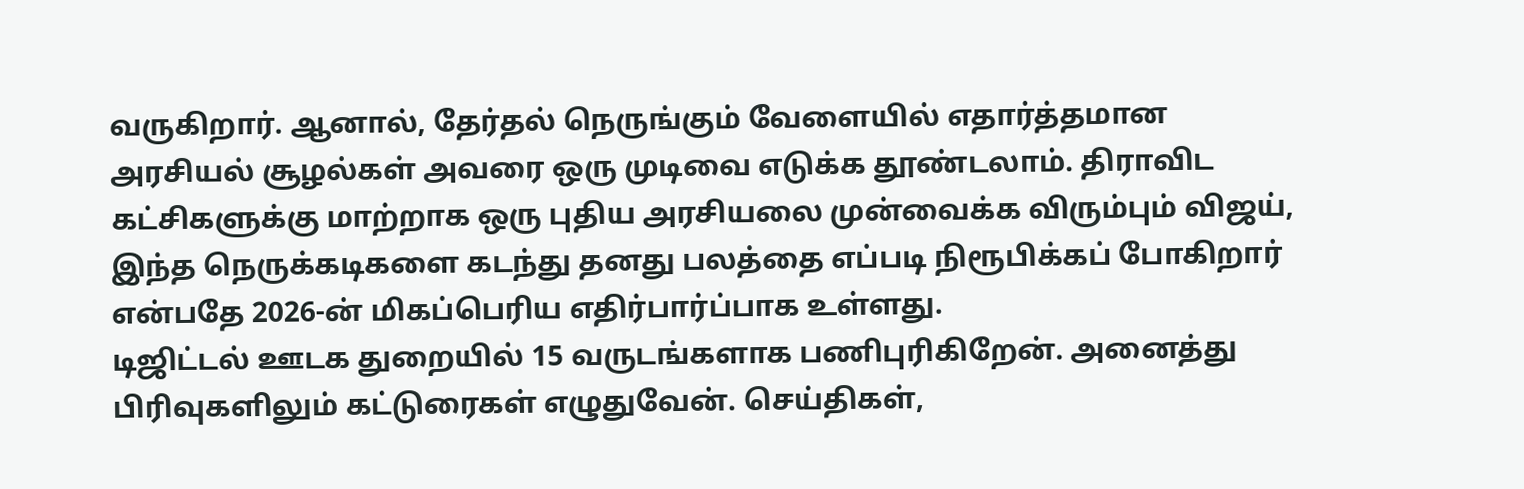வருகிறார். ஆனால், தேர்தல் நெருங்கும் வேளையில் எதார்த்தமான அரசியல் சூழல்கள் அவரை ஒரு முடிவை எடுக்க தூண்டலாம். திராவிட கட்சிகளுக்கு மாற்றாக ஒரு புதிய அரசியலை முன்வைக்க விரும்பும் விஜய், இந்த நெருக்கடிகளை கடந்து தனது பலத்தை எப்படி நிரூபிக்கப் போகிறார் என்பதே 2026-ன் மிகப்பெரிய எதிர்பார்ப்பாக உள்ளது.
டிஜிட்டல் ஊடக துறையில் 15 வருடங்களாக பணிபுரிகிறேன். அனைத்து பிரிவுகளிலும் கட்டுரைகள் எழுதுவேன். செய்திகள்,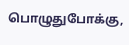பொழுதுபோக்கு,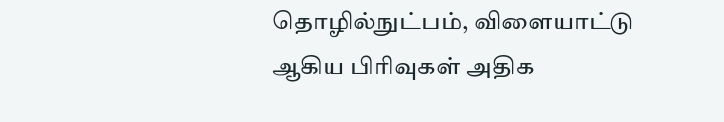தொழில்நுட்பம், விளையாட்டு ஆகிய பிரிவுகள் அதிக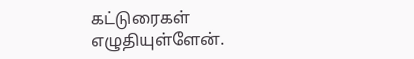கட்டுரைகள் எழுதியுள்ளேன்.